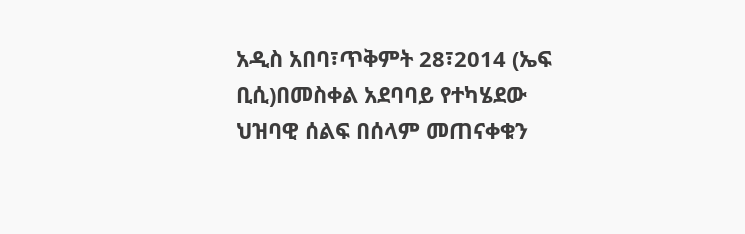አዲስ አበባ፣ጥቅምት 28፣2014 (ኤፍ ቢሲ)በመስቀል አደባባይ የተካሄደው ህዝባዊ ሰልፍ በሰላም መጠናቀቁን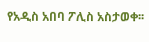የአዲስ አበባ ፖሊስ አስታወቀ፡፡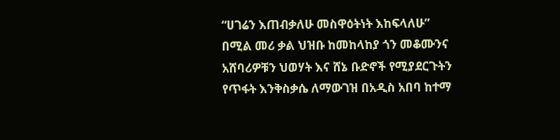“ሀገሬን እጠብቃለሁ መስዋዕትነት እከፍላለሁ” በሚል መሪ ቃል ህዝቡ ከመከላከያ ጎን መቆሙንና አሸባሪዎቹን ህወሃት እና ሸኔ ቡድኖች የሚያደርጉትን የጥፋት እንቅስቃሴ ለማውገዝ በአዲስ አበባ ከተማ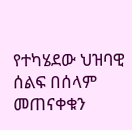የተካሄደው ህዝባዊ ሰልፍ በሰላም መጠናቀቁን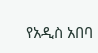የአዲስ አበባ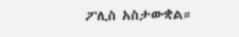ፖሊስ አስታውቋል።